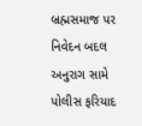બ્રહ્મસમાજ પર નિવેદન બદલ અનુરાગ સામે પોલીસ ફરિયાદ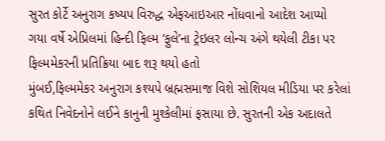સુરત કોર્ટે અનુરાગ કષ્યપ વિરુદ્ધ એફઆઇઆર નોંધવાનો આદેશ આપ્યો
ગયા વર્ષે એપ્રિલમાં હિન્દી ફિલ્મ ‘ફુલે’ના ટ્રેઇલર લોન્ચ અંગે થયેલી ટીકા પર ફિલ્મમેકરની પ્રતિક્રિયા બાદ શરૂ થયો હતો
મુંબઈ,ફિલ્મમેકર અનુરાગ કશ્યપે બ્રહ્મસમાજ વિશે સોશિયલ મીડિયા પર કરેલાં કથિત નિવેદનોને લઈને કાનુની મુશ્કેલીમાં ફસાયા છે. સુરતની એક અદાલતે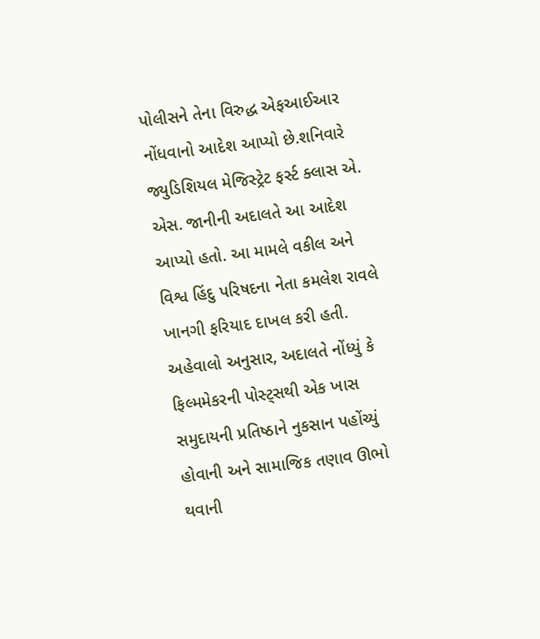પોલીસને તેના વિરુદ્ધ એફઆઈઆર નોંધવાનો આદેશ આપ્યો છે.શનિવારે જ્યુડિશિયલ મેજિસ્ટ્રેટ ફર્સ્ટ ક્લાસ એ. એસ. જાનીની અદાલતે આ આદેશ આપ્યો હતો. આ મામલે વકીલ અને વિશ્વ હિંદુ પરિષદના નેતા કમલેશ રાવલે ખાનગી ફરિયાદ દાખલ કરી હતી. અહેવાલો અનુસાર, અદાલતે નોંધ્યું કે ફિલ્મમેકરની પોસ્ટ્સથી એક ખાસ સમુદાયની પ્રતિષ્ઠાને નુકસાન પહોંચ્યું હોવાની અને સામાજિક તણાવ ઊભો થવાની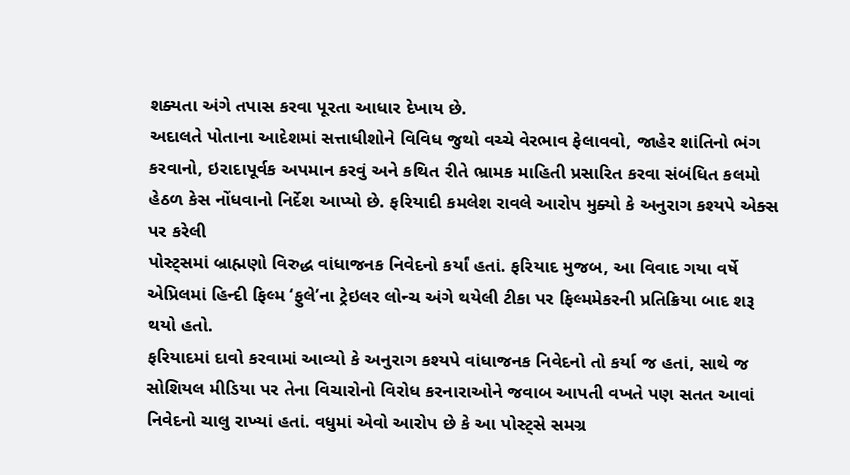શક્યતા અંગે તપાસ કરવા પૂરતા આધાર દેખાય છે.
અદાલતે પોતાના આદેશમાં સત્તાધીશોને વિવિધ જુથો વચ્ચે વેરભાવ ફેલાવવો, જાહેર શાંતિનો ભંગ કરવાનો, ઇરાદાપૂર્વક અપમાન કરવું અને કથિત રીતે ભ્રામક માહિતી પ્રસારિત કરવા સંબંધિત કલમો હેઠળ કેસ નોંધવાનો નિર્દેશ આપ્યો છે. ફરિયાદી કમલેશ રાવલે આરોપ મુક્યો કે અનુરાગ કશ્યપે એક્સ પર કરેલી
પોસ્ટ્સમાં બ્રાહ્મણો વિરુદ્ધ વાંધાજનક નિવેદનો કર્યાં હતાં. ફરિયાદ મુજબ, આ વિવાદ ગયા વર્ષે એપ્રિલમાં હિન્દી ફિલ્મ ‘ફુલે’ના ટ્રેઇલર લોન્ચ અંગે થયેલી ટીકા પર ફિલ્મમેકરની પ્રતિક્રિયા બાદ શરૂ થયો હતો.
ફરિયાદમાં દાવો કરવામાં આવ્યો કે અનુરાગ કશ્યપે વાંધાજનક નિવેદનો તો કર્યા જ હતાં, સાથે જ સોશિયલ મીડિયા પર તેના વિચારોનો વિરોધ કરનારાઓને જવાબ આપતી વખતે પણ સતત આવાં નિવેદનો ચાલુ રાખ્યાં હતાં. વધુમાં એવો આરોપ છે કે આ પોસ્ટ્સે સમગ્ર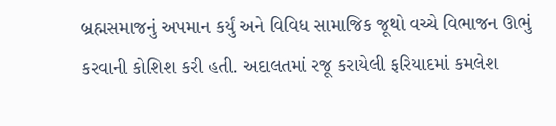બ્રહ્મસમાજનું અપમાન કર્યું અને વિવિધ સામાજિક જૂથો વચ્ચે વિભાજન ઊભું કરવાની કોશિશ કરી હતી. અદાલતમાં રજૂ કરાયેલી ફરિયાદમાં કમલેશ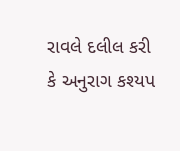રાવલે દલીલ કરી કે અનુરાગ કશ્યપ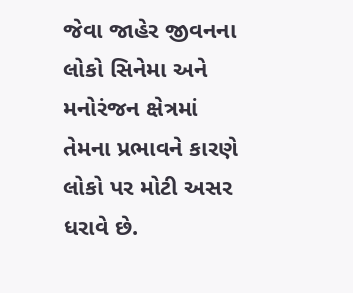જેવા જાહેર જીવનના લોકો સિનેમા અને મનોરંજન ક્ષેત્રમાં તેમના પ્રભાવને કારણે લોકો પર મોટી અસર ધરાવે છે.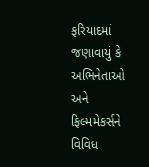ફરિયાદમાં જણાવાયું કે અભિનેતાઓ અને ફિલ્મમેકર્સને વિવિધ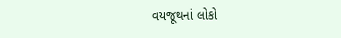વયજૂથનાં લોકો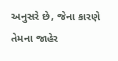અનુસરે છે, જેના કારણે તેમના જાહેર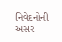નિવેદનોની અસર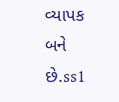વ્યાપક બને છે.ss1